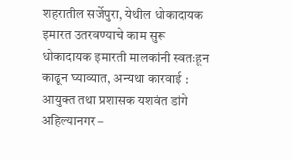शहरातील सर्जेपुरा, येथील धोकादायक इमारत उतरवण्याचे काम सुरू
धोकादायक इमारती मालकांनी स्वतःहून काढून घ्याव्यात, अन्यथा कारवाई : आयुक्त तथा प्रशासक यशवंत डांगे
अहिल्यानगर –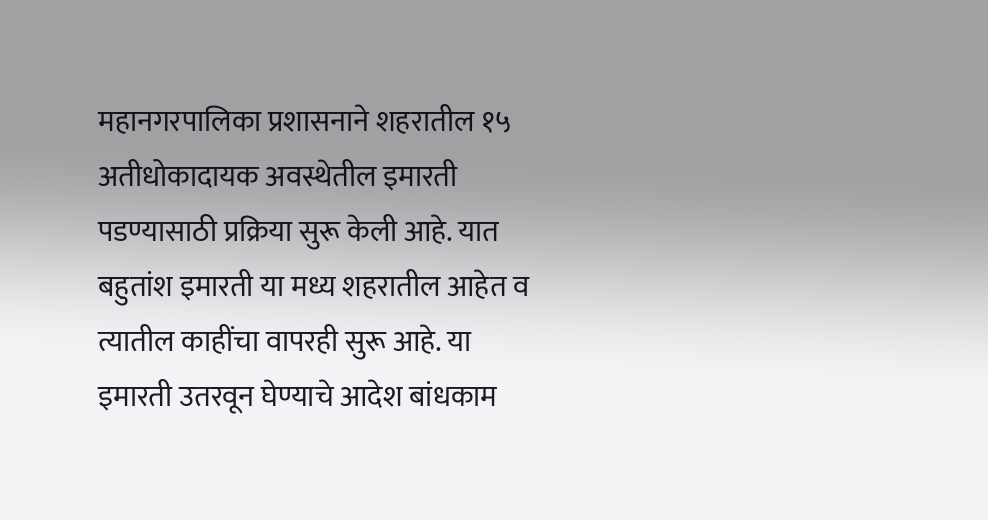महानगरपालिका प्रशासनाने शहरातील १५ अतीधोकादायक अवस्थेतील इमारती पडण्यासाठी प्रक्रिया सुरू केली आहे. यात बहुतांश इमारती या मध्य शहरातील आहेत व त्यातील काहींचा वापरही सुरू आहे. या इमारती उतरवून घेण्याचे आदेश बांधकाम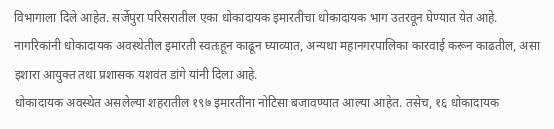विभागाला दिले आहेत. सर्जेपुरा परिसरातील एका धोकादायक इमारतीचा धोकादायक भाग उतरवून घेण्यात येत आहे. नागरिकांनी धोकादायक अवस्थेतील इमारती स्वतःहून काढून घ्याव्यात, अन्यथा महानगरपालिका कारवाई करून काढतील, असा इशारा आयुक्त तथा प्रशासक यशवंत डांगे यांनी दिला आहे.
धोकादायक अवस्थेत असलेल्या शहरातील १९७ इमारतींना नोटिसा बजावण्यात आल्या आहेत. तसेच, १६ धोकादायक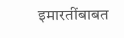इमारतींबाबत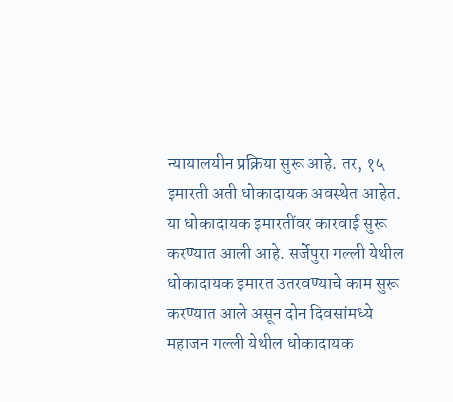न्यायालयीन प्रक्रिया सुरू आहे. तर, १५ इमारती अती धोकादायक अवस्थेत आहेत. या धोकादायक इमारतींवर कारवाई सुरू करण्यात आली आहे. सर्जेपुरा गल्ली येथील धोकादायक इमारत उतरवण्याचे काम सुरू करण्यात आले असून दोन दिवसांमध्ये महाजन गल्ली येथील धोकादायक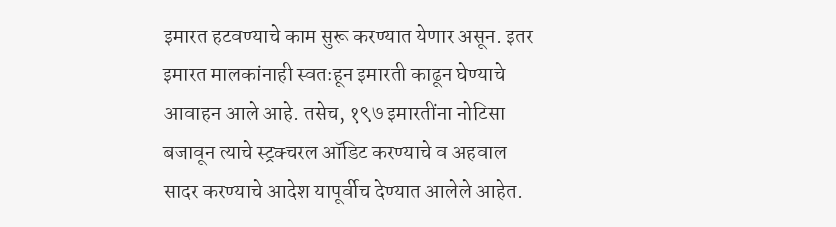इमारत हटवण्याचे काम सुरू करण्यात येणार असून. इतर इमारत मालकांनाही स्वतःहून इमारती काढून घेण्याचे आवाहन आले आहे. तसेच, १९७ इमारतींना नोटिसा बजावून त्याचे स्ट्रक्चरल ऑडिट करण्याचे व अहवाल सादर करण्याचे आदेश यापूर्वीच देण्यात आलेले आहेत.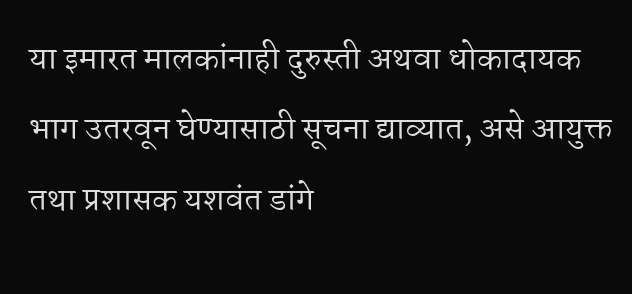या इमारत मालकांनाही दुरुस्ती अथवा धोकादायक भाग उतरवून घेण्यासाठी सूचना द्याव्यात, असे आयुक्त तथा प्रशासक यशवंत डांगे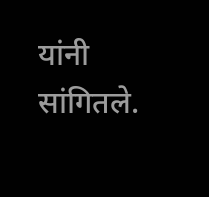यांनी सांगितले.